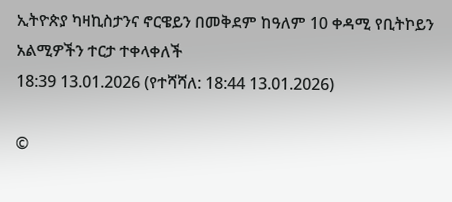ኢትዮጵያ ካዛኪስታንና ኖርዌይን በመቅደም ከዓለም 10 ቀዳሚ የቢትኮይን አልሚዎችን ተርታ ተቀላቀለች
18:39 13.01.2026 (የተሻሻለ: 18:44 13.01.2026)

©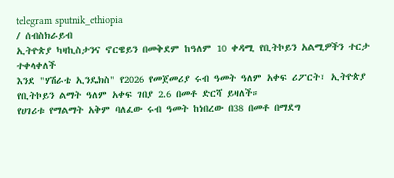telegram sputnik_ethiopia
/ ሰብስክራይብ
ኢትዮጵያ ካዛኪስታንና ኖርዌይን በመቅደም ከዓለም 10 ቀዳሚ የቢትኮይን አልሚዎችን ተርታ ተቀላቀለች
እንደ "ሃሽራቴ ኢንዴክስ" የ2026 የመጀመሪያ ሩብ ዓመት ዓለም አቀፍ ሪፖርት፣ ኢትዮጵያ የቢትኮይን ልማት ዓለም አቀፍ ገበያ 2.6 በመቶ ድርሻ ይዛለች።
የሀገሪቱ የማልማት አቅም ባለፈው ሩብ ዓመት ከነበረው በ38 በመቶ በማደግ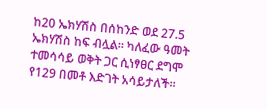ከ20 ኤክሃሽስ በሰከንድ ወደ 27.5 ኤክሃሽስ ከፍ ብሏል። ካለፈው ዓመት ተመሳሳይ ወቅት ጋር ሲነፃፀር ደግሞ የ129 በመቶ እድገት አሳይታለች።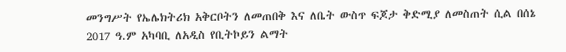መንግሥት የኤሌክትሪክ አቅርቦትን ለመጠበቅ እና ለቤት ውስጥ ፍጆታ ቅድሚያ ለመስጠት ሲል በሰኔ 2017 ዓ.ም አካባቢ ለአዲስ የቢትኮይን ልማት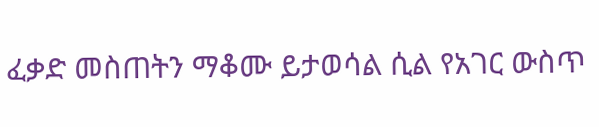ፈቃድ መስጠትን ማቆሙ ይታወሳል ሲል የአገር ውስጥ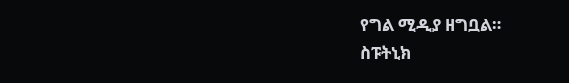የግል ሚዲያ ዘግቧል።
ስፑትኒክ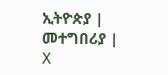ኢትዮጵያ | መተግበሪያ | X